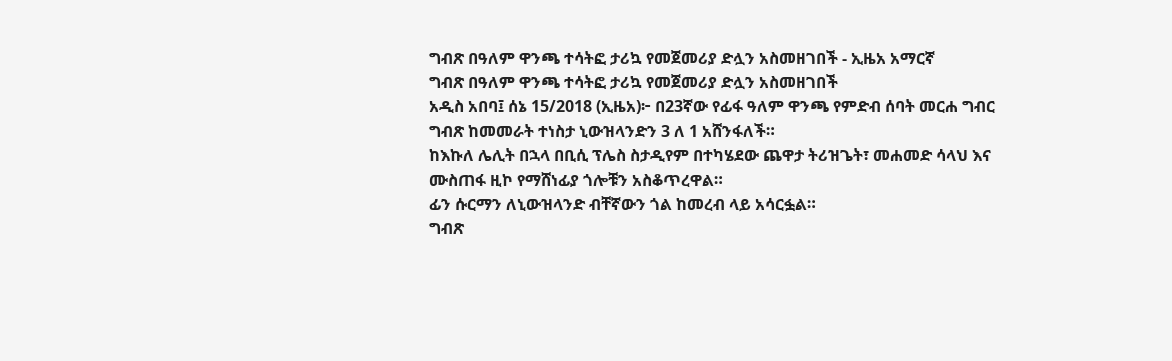ግብጽ በዓለም ዋንጫ ተሳትፎ ታሪኳ የመጀመሪያ ድሏን አስመዘገበች - ኢዜአ አማርኛ
ግብጽ በዓለም ዋንጫ ተሳትፎ ታሪኳ የመጀመሪያ ድሏን አስመዘገበች
አዲስ አበባ፤ ሰኔ 15/2018 (ኢዜአ)፦ በ23ኛው የፊፋ ዓለም ዋንጫ የምድብ ሰባት መርሐ ግብር ግብጽ ከመመራት ተነስታ ኒውዝላንድን 3 ለ 1 አሸንፋለች።
ከእኩለ ሌሊት በኋላ በቢሲ ፕሌስ ስታዲየም በተካሄደው ጨዋታ ትሪዝጌት፣ መሐመድ ሳላህ እና ሙስጠፋ ዚኮ የማሸነፊያ ጎሎቹን አስቆጥረዋል።
ፊን ሱርማን ለኒውዝላንድ ብቸኛውን ጎል ከመረብ ላይ አሳርፏል።
ግብጽ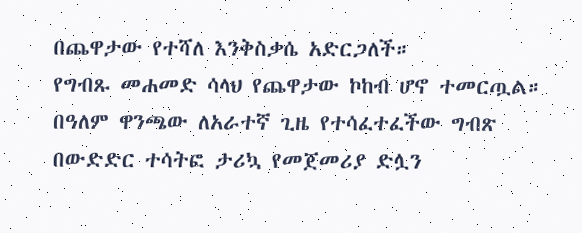በጨዋታው የተሻለ እንቅስቃሴ አድርጋለች።
የግብጹ መሐመድ ሳላህ የጨዋታው ኮከብ ሆኖ ተመርጧል።
በዓለም ዋንጫው ለአራተኛ ጊዜ የተሳፈተፈችው ግብጽ በውድድር ተሳትፎ ታሪኳ የመጀመሪያ ድሏን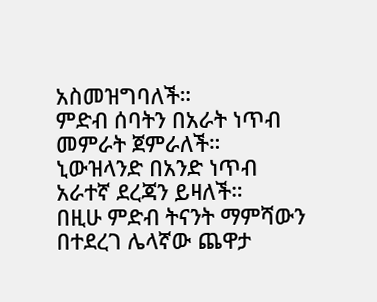አስመዝግባለች።
ምድብ ሰባትን በአራት ነጥብ መምራት ጀምራለች።
ኒውዝላንድ በአንድ ነጥብ አራተኛ ደረጃን ይዛለች።
በዚሁ ምድብ ትናንት ማምሻውን በተደረገ ሌላኛው ጨዋታ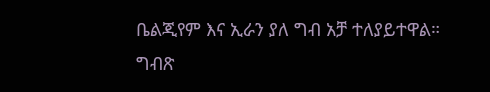ቤልጂየም እና ኢራን ያለ ግብ አቻ ተለያይተዋል።
ግብጽ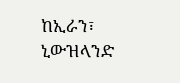ከኢራን፣ ኒውዝላንድ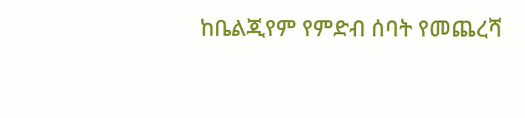ከቤልጂየም የምድብ ሰባት የመጨረሻ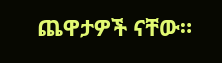ጨዋታዎች ናቸው።